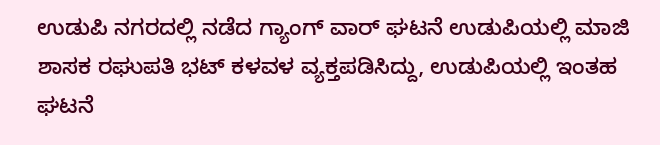ಉಡುಪಿ ನಗರದಲ್ಲಿ ನಡೆದ ಗ್ಯಾಂಗ್ ವಾರ್ ಘಟನೆ ಉಡುಪಿಯಲ್ಲಿ ಮಾಜಿ ಶಾಸಕ ರಘುಪತಿ ಭಟ್ ಕಳವಳ ವ್ಯಕ್ತಪಡಿಸಿದ್ದು, ಉಡುಪಿಯಲ್ಲಿ ಇಂತಹ ಘಟನೆ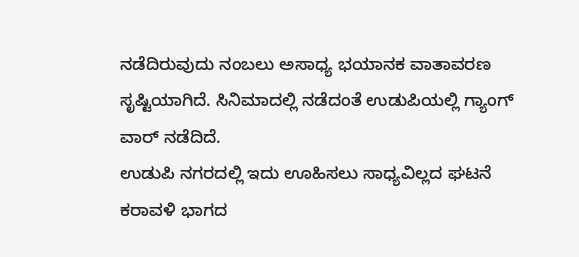ನಡೆದಿರುವುದು ನಂಬಲು ಅಸಾಧ್ಯ ಭಯಾನಕ ವಾತಾವರಣ ಸೃಷ್ಟಿಯಾಗಿದೆ. ಸಿನಿಮಾದಲ್ಲಿ ನಡೆದಂತೆ ಉಡುಪಿಯಲ್ಲಿ ಗ್ಯಾಂಗ್ ವಾರ್ ನಡೆದಿದೆ.
ಉಡುಪಿ ನಗರದಲ್ಲಿ ಇದು ಊಹಿಸಲು ಸಾಧ್ಯವಿಲ್ಲದ ಘಟನೆ ಕರಾವಳಿ ಭಾಗದ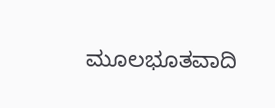ಮೂಲಭೂತವಾದಿ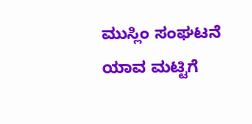ಮುಸ್ಲಿಂ ಸಂಘಟನೆ ಯಾವ ಮಟ್ಟಿಗೆ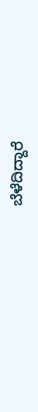ಬೆಳೆದಿದ್ದಾರೆ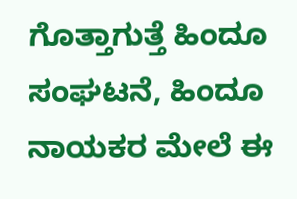ಗೊತ್ತಾಗುತ್ತೆ ಹಿಂದೂ ಸಂಘಟನೆ, ಹಿಂದೂ ನಾಯಕರ ಮೇಲೆ ಈ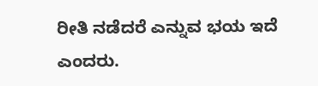ರೀತಿ ನಡೆದರೆ ಎನ್ನುವ ಭಯ ಇದೆ ಎಂದರು.